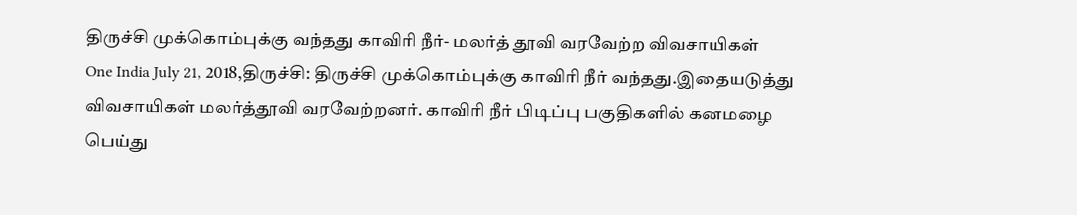திருச்சி முக்கொம்புக்கு வந்தது காவிரி நீர்- மலர்த் தூவி வரவேற்ற விவசாயிகள்
One India July 21, 2018,திருச்சி: திருச்சி முக்கொம்புக்கு காவிரி நீர் வந்தது.இதையடுத்து விவசாயிகள் மலர்த்தூவி வரவேற்றனர். காவிரி நீர் பிடிப்பு பகுதிகளில் கனமழை பெய்து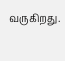வருகிறது.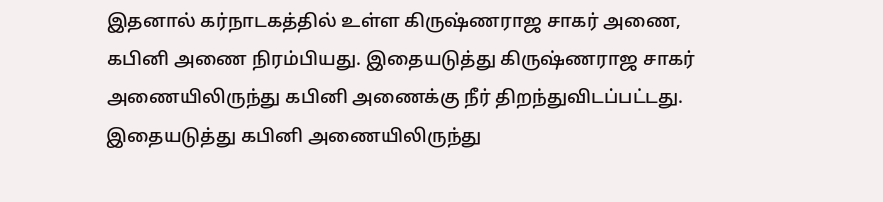இதனால் கர்நாடகத்தில் உள்ள கிருஷ்ணராஜ சாகர் அணை, கபினி அணை நிரம்பியது. இதையடுத்து கிருஷ்ணராஜ சாகர் அணையிலிருந்து கபினி அணைக்கு நீர் திறந்துவிடப்பட்டது. இதையடுத்து கபினி அணையிலிருந்து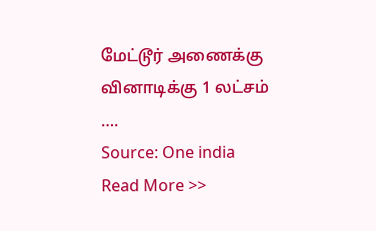மேட்டூர் அணைக்கு வினாடிக்கு 1 லட்சம் ….
Source: One india
Read More >>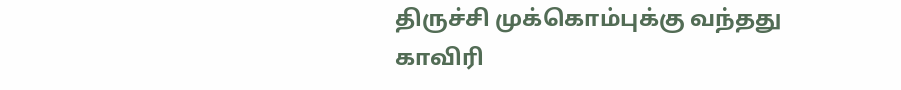திருச்சி முக்கொம்புக்கு வந்தது காவிரி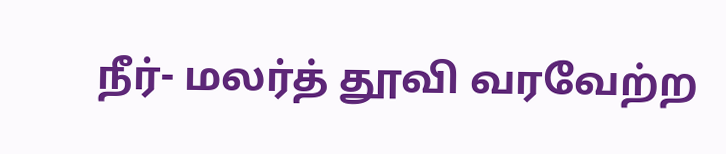நீர்- மலர்த் தூவி வரவேற்ற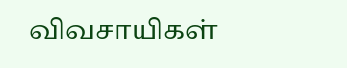விவசாயிகள்